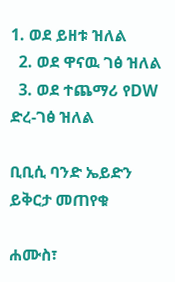1. ወደ ይዘቱ ዝለል
  2. ወደ ዋናዉ ገፅ ዝለል
  3. ወደ ተጨማሪ የDW ድረ-ገፅ ዝለል

ቢቢሲ ባንድ ኤይድን ይቅርታ መጠየቁ

ሐሙስ፣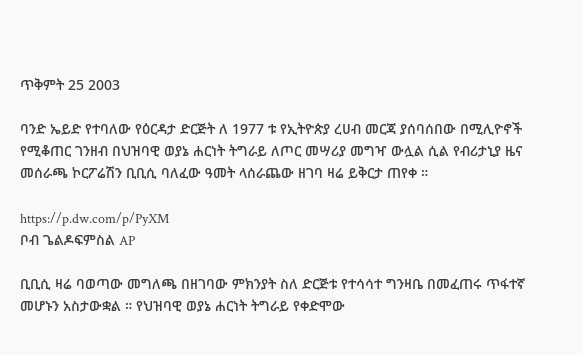ጥቅምት 25 2003

ባንድ ኤይድ የተባለው የዕርዳታ ድርጅት ለ 1977 ቱ የኢትዮጵያ ረሀብ መርጃ ያሰባሰበው በሚሊዮኖች የሚቆጠር ገንዘብ በህዝባዊ ወያኔ ሐርነት ትግራይ ለጦር መሣሪያ መግዣ ውሏል ሲል የብሪታኒያ ዜና መሰራጫ ኮርፖሬሽን ቢቢሲ ባለፈው ዓመት ላሰራጨው ዘገባ ዛሬ ይቅርታ ጠየቀ ።

https://p.dw.com/p/PyXM
ቦብ ጌልዶፍምስል AP

ቢቢሲ ዛሬ ባወጣው መግለጫ በዘገባው ምክንያት ስለ ድርጅቱ የተሳሳተ ግንዛቤ በመፈጠሩ ጥፋተኛ መሆኑን አስታውቋል ። የህዝባዊ ወያኔ ሐርነት ትግራይ የቀድሞው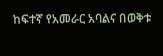ከፍተኛ የአመራር አባልና በወቅቱ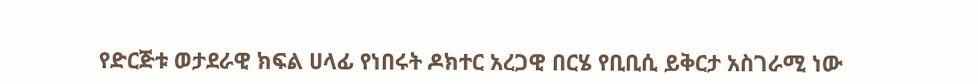የድርጅቱ ወታደራዊ ክፍል ሀላፊ የነበሩት ዶክተር አረጋዊ በርሄ የቢቢሲ ይቅርታ አስገራሚ ነው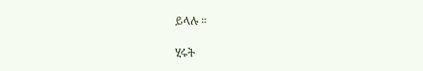ይላሉ ።

ሂሩት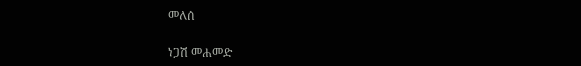መለሰ

ነጋሽ መሐመድ